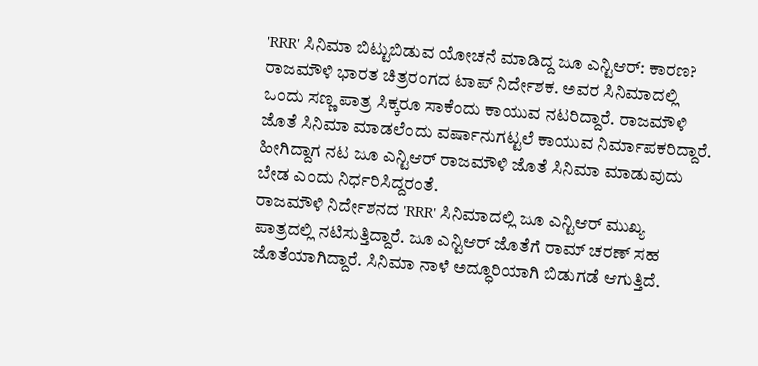'RRR' ಸಿನಿಮಾ ಬಿಟ್ಟುಬಿಡುವ ಯೋಚನೆ ಮಾಡಿದ್ದ ಜೂ ಎನ್ಟಿಆರ್: ಕಾರಣ?
ರಾಜಮೌಳಿ ಭಾರತ ಚಿತ್ರರಂಗದ ಟಾಪ್ ನಿರ್ದೇಶಕ. ಅವರ ಸಿನಿಮಾದಲ್ಲಿ ಒಂದು ಸಣ್ಣ ಪಾತ್ರ ಸಿಕ್ಕರೂ ಸಾಕೆಂದು ಕಾಯುವ ನಟರಿದ್ದಾರೆ. ರಾಜಮೌಳಿ ಜೊತೆ ಸಿನಿಮಾ ಮಾಡಲೆಂದು ವರ್ಷಾನುಗಟ್ಟಲೆ ಕಾಯುವ ನಿರ್ಮಾಪಕರಿದ್ದಾರೆ. ಹೀಗಿದ್ದಾಗ ನಟ ಜೂ ಎನ್ಟಿಆರ್ ರಾಜಮೌಳಿ ಜೊತೆ ಸಿನಿಮಾ ಮಾಡುವುದು ಬೇಡ ಎಂದು ನಿರ್ಧರಿಸಿದ್ದರಂತೆ.
ರಾಜಮೌಳಿ ನಿರ್ದೇಶನದ 'RRR' ಸಿನಿಮಾದಲ್ಲಿ ಜೂ ಎನ್ಟಿಆರ್ ಮುಖ್ಯ ಪಾತ್ರದಲ್ಲಿ ನಟಿಸುತ್ತಿದ್ದಾರೆ. ಜೂ ಎನ್ಟಿಆರ್ ಜೊತೆಗೆ ರಾಮ್ ಚರಣ್ ಸಹ ಜೊತೆಯಾಗಿದ್ದಾರೆ. ಸಿನಿಮಾ ನಾಳೆ ಅದ್ಧೂರಿಯಾಗಿ ಬಿಡುಗಡೆ ಆಗುತ್ತಿದೆ.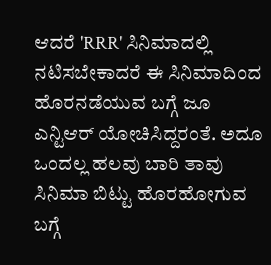ಆದರೆ 'RRR' ಸಿನಿಮಾದಲ್ಲಿ ನಟಿಸಬೇಕಾದರೆ ಈ ಸಿನಿಮಾದಿಂದ ಹೊರನಡೆಯುವ ಬಗ್ಗೆ ಜೂ ಎನ್ಟಿಆರ್ ಯೋಚಿಸಿದ್ದರಂತೆ. ಅದೂ ಒಂದಲ್ಲ ಹಲವು ಬಾರಿ ತಾವು ಸಿನಿಮಾ ಬಿಟ್ಟು ಹೊರಹೋಗುವ ಬಗ್ಗೆ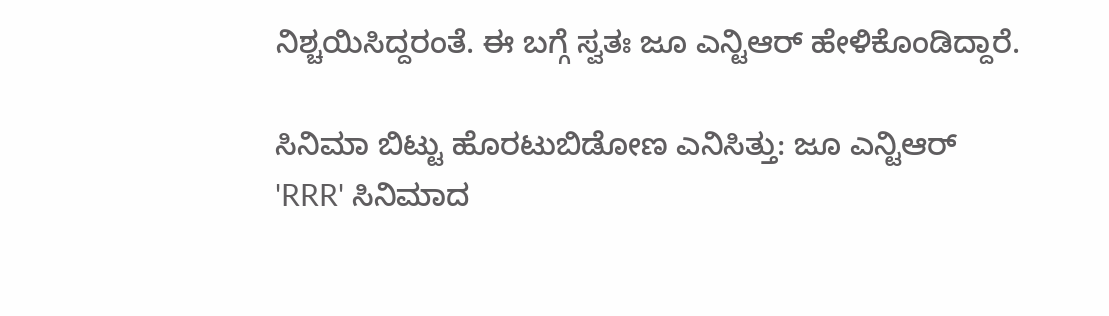ನಿಶ್ಚಯಿಸಿದ್ದರಂತೆ. ಈ ಬಗ್ಗೆ ಸ್ವತಃ ಜೂ ಎನ್ಟಿಆರ್ ಹೇಳಿಕೊಂಡಿದ್ದಾರೆ.

ಸಿನಿಮಾ ಬಿಟ್ಟು ಹೊರಟುಬಿಡೋಣ ಎನಿಸಿತ್ತು: ಜೂ ಎನ್ಟಿಆರ್
'RRR' ಸಿನಿಮಾದ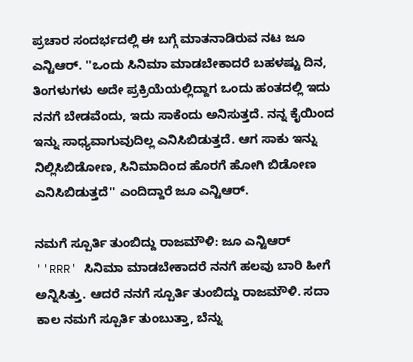ಪ್ರಚಾರ ಸಂದರ್ಭದಲ್ಲಿ ಈ ಬಗ್ಗೆ ಮಾತನಾಡಿರುವ ನಟ ಜೂ ಎನ್ಟಿಆರ್. ''ಒಂದು ಸಿನಿಮಾ ಮಾಡಬೇಕಾದರೆ ಬಹಳಷ್ಟು ದಿನ, ತಿಂಗಳುಗಳು ಅದೇ ಪ್ರಕ್ರಿಯೆಯಲ್ಲಿದ್ದಾಗ ಒಂದು ಹಂತದಲ್ಲಿ ಇದು ನನಗೆ ಬೇಡವೆಂದು, ಇದು ಸಾಕೆಂದು ಅನಿಸುತ್ತದೆ. ನನ್ನ ಕೈಯಿಂದ ಇನ್ನು ಸಾಧ್ಯವಾಗುವುದಿಲ್ಲ ಎನಿಸಿಬಿಡುತ್ತದೆ. ಆಗ ಸಾಕು ಇನ್ನು ನಿಲ್ಲಿಸಿಬಿಡೋಣ, ಸಿನಿಮಾದಿಂದ ಹೊರಗೆ ಹೋಗಿ ಬಿಡೋಣ ಎನಿಸಿಬಿಡುತ್ತದೆ'' ಎಂದಿದ್ದಾರೆ ಜೂ ಎನ್ಟಿಆರ್.

ನಮಗೆ ಸ್ಪೂರ್ತಿ ತುಂಬಿದ್ದು ರಾಜಮೌಳಿ: ಜೂ ಎನ್ಟಿಆರ್
''RRR' ಸಿನಿಮಾ ಮಾಡಬೇಕಾದರೆ ನನಗೆ ಹಲವು ಬಾರಿ ಹೀಗೆ ಅನ್ನಿಸಿತ್ತು. ಆದರೆ ನನಗೆ ಸ್ಪೂರ್ತಿ ತುಂಬಿದ್ದು ರಾಜಮೌಳಿ. ಸದಾ ಕಾಲ ನಮಗೆ ಸ್ಪೂರ್ತಿ ತುಂಬುತ್ತಾ, ಬೆನ್ನು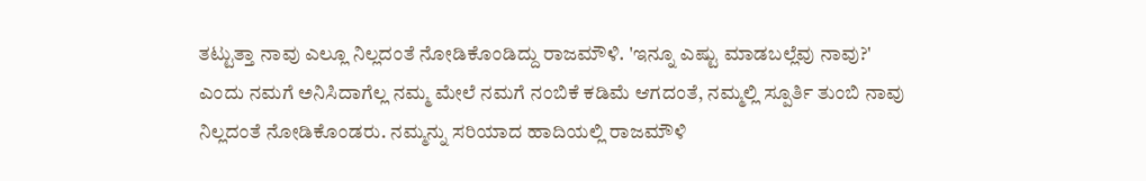ತಟ್ಟುತ್ತಾ ನಾವು ಎಲ್ಲೂ ನಿಲ್ಲದಂತೆ ನೋಡಿಕೊಂಡಿದ್ದು ರಾಜಮೌಳಿ. 'ಇನ್ನೂ ಎಷ್ಟು ಮಾಡಬಲ್ಲೆವು ನಾವು?' ಎಂದು ನಮಗೆ ಅನಿಸಿದಾಗೆಲ್ಲ ನಮ್ಮ ಮೇಲೆ ನಮಗೆ ನಂಬಿಕೆ ಕಡಿಮೆ ಆಗದಂತೆ, ನಮ್ಮಲ್ಲಿ ಸ್ಪೂರ್ತಿ ತುಂಬಿ ನಾವು ನಿಲ್ಲದಂತೆ ನೋಡಿಕೊಂಡರು. ನಮ್ಮನ್ನು ಸರಿಯಾದ ಹಾದಿಯಲ್ಲಿ ರಾಜಮೌಳಿ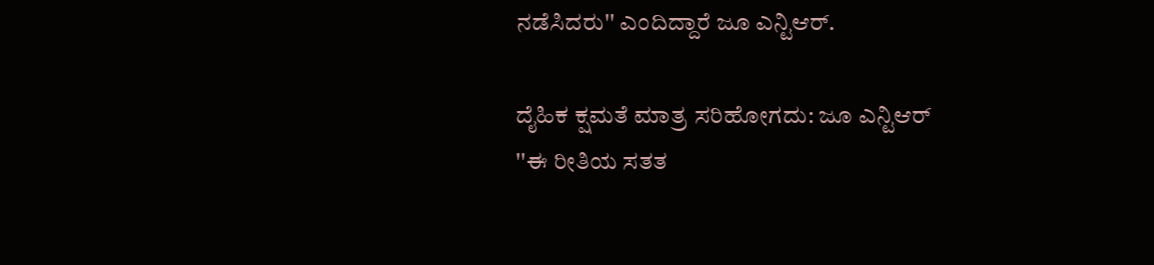ನಡೆಸಿದರು'' ಎಂದಿದ್ದಾರೆ ಜೂ ಎನ್ಟಿಆರ್.

ದೈಹಿಕ ಕ್ಷಮತೆ ಮಾತ್ರ ಸರಿಹೋಗದು: ಜೂ ಎನ್ಟಿಆರ್
''ಈ ರೀತಿಯ ಸತತ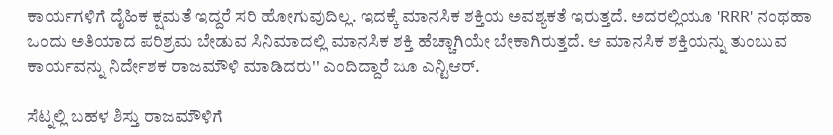ಕಾರ್ಯಗಳಿಗೆ ದೈಹಿಕ ಕ್ಷಮತೆ ಇದ್ದರೆ ಸರಿ ಹೋಗುವುದಿಲ್ಲ. ಇದಕ್ಕೆ ಮಾನಸಿಕ ಶಕ್ತಿಯ ಅವಶ್ಯಕತೆ ಇರುತ್ತದೆ. ಅದರಲ್ಲಿಯೂ 'RRR' ನಂಥಹಾ ಒಂದು ಅತಿಯಾದ ಪರಿಶ್ರಮ ಬೇಡುವ ಸಿನಿಮಾದಲ್ಲಿ ಮಾನಸಿಕ ಶಕ್ತಿ ಹೆಚ್ಚಾಗಿಯೇ ಬೇಕಾಗಿರುತ್ತದೆ. ಆ ಮಾನಸಿಕ ಶಕ್ತಿಯನ್ನು ತುಂಬುವ ಕಾರ್ಯವನ್ನು ನಿರ್ದೇಶಕ ರಾಜಮೌಳಿ ಮಾಡಿದರು'' ಎಂದಿದ್ದಾರೆ ಜೂ ಎನ್ಟಿಆರ್.

ಸೆಟ್ನಲ್ಲಿ ಬಹಳ ಶಿಸ್ತು ರಾಜಮೌಳಿಗೆ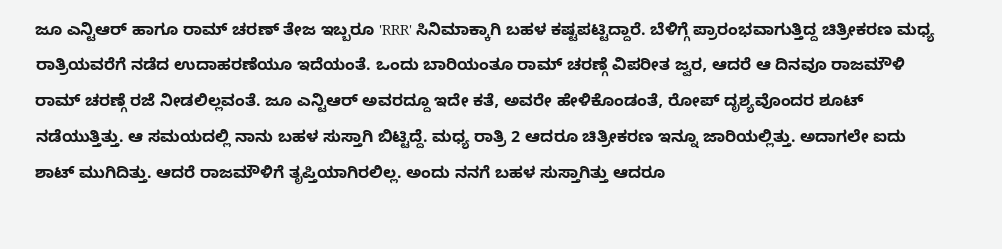ಜೂ ಎನ್ಟಿಆರ್ ಹಾಗೂ ರಾಮ್ ಚರಣ್ ತೇಜ ಇಬ್ಬರೂ 'RRR' ಸಿನಿಮಾಕ್ಕಾಗಿ ಬಹಳ ಕಷ್ಟಪಟ್ಟಿದ್ದಾರೆ. ಬೆಳಿಗ್ಗೆ ಪ್ರಾರಂಭವಾಗುತ್ತಿದ್ದ ಚಿತ್ರೀಕರಣ ಮಧ್ಯ ರಾತ್ರಿಯವರೆಗೆ ನಡೆದ ಉದಾಹರಣೆಯೂ ಇದೆಯಂತೆ. ಒಂದು ಬಾರಿಯಂತೂ ರಾಮ್ ಚರಣ್ಗೆ ವಿಪರೀತ ಜ್ವರ, ಆದರೆ ಆ ದಿನವೂ ರಾಜಮೌಳಿ ರಾಮ್ ಚರಣ್ಗೆ ರಜೆ ನೀಡಲಿಲ್ಲವಂತೆ. ಜೂ ಎನ್ಟಿಆರ್ ಅವರದ್ದೂ ಇದೇ ಕತೆ, ಅವರೇ ಹೇಳಿಕೊಂಡಂತೆ, ರೋಪ್ ದೃಶ್ಯವೊಂದರ ಶೂಟ್ ನಡೆಯುತ್ತಿತ್ತು. ಆ ಸಮಯದಲ್ಲಿ ನಾನು ಬಹಳ ಸುಸ್ತಾಗಿ ಬಿಟ್ಟಿದ್ದೆ. ಮಧ್ಯ ರಾತ್ರಿ 2 ಆದರೂ ಚಿತ್ರೀಕರಣ ಇನ್ನೂ ಜಾರಿಯಲ್ಲಿತ್ತು. ಅದಾಗಲೇ ಐದು ಶಾಟ್ ಮುಗಿದಿತ್ತು. ಆದರೆ ರಾಜಮೌಳಿಗೆ ತೃಪ್ತಿಯಾಗಿರಲಿಲ್ಲ. ಅಂದು ನನಗೆ ಬಹಳ ಸುಸ್ತಾಗಿತ್ತು ಆದರೂ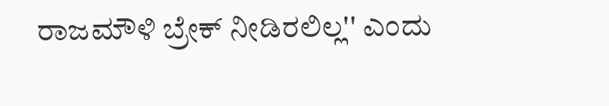ರಾಜಮೌಳಿ ಬ್ರೇಕ್ ನೀಡಿರಲಿಲ್ಲ'' ಎಂದು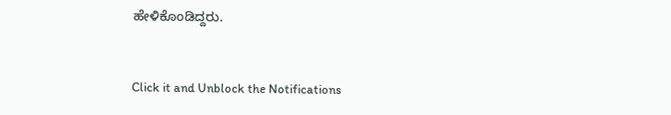ಹೇಳಿಕೊಂಡಿದ್ದರು.


Click it and Unblock the Notifications